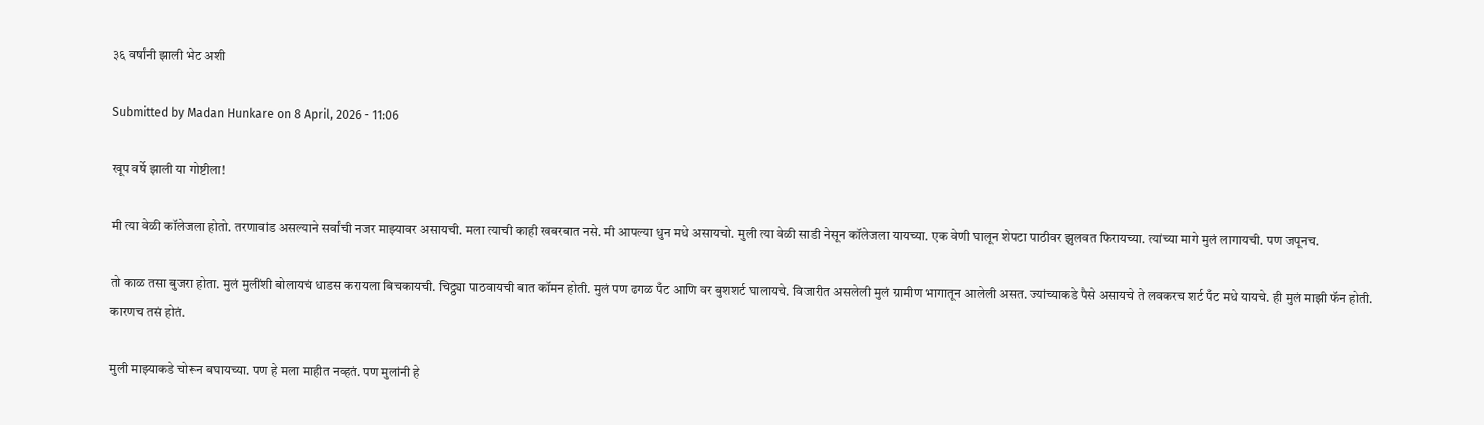३६ वर्षांनी झाली भेट अशी

Submitted by Madan Hunkare on 8 April, 2026 - 11:06

खूप वर्षे झाली या गोष्टीला!

मी त्या वेळी कॉलेजला होतो. तरणावांड असल्याने सर्वांची नजर माझ्यावर असायची. मला त्याची काही खबरबात नसे. मी आपल्या धुन मधे असायचो. मुली त्या वेळी साडी नेसून कॉलेजला यायच्या. एक वेणी घालून शेपटा पाठीवर झुलवत फिरायच्या. त्यांच्या मागे मुलं लागायची. पण जपूनच.

तो काळ तसा बुजरा होता. मुलं मुलींशी बोलायचं धाडस करायला बिचकायची. चिट्ठ्या पाठवायची बात कॉमन होती. मुलं पण ढगळ पँट आणि वर बुशशर्ट घालायचे. विजारीत असलेली मुलं ग्रामीण भागातून आलेली असत. ज्यांच्याकडे पैसे असायचे ते लवकरच शर्ट पँट मधे यायचे. ही मुलं माझी फॅन होती. कारणच तसं होतं.

मुली माझ्याकडे चोरून बघायच्या. पण हे मला माहीत नव्हतं. पण मुलांनी हे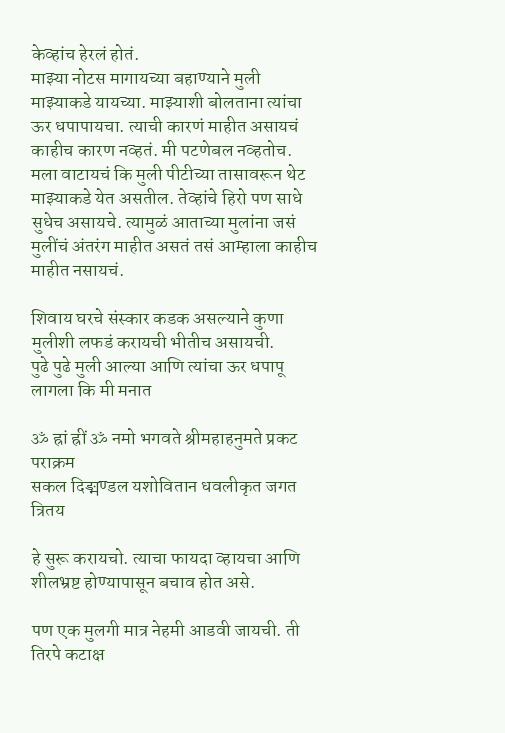केव्हांच हेरलं होतं.
माझ्या नोटस मागायच्या बहाण्याने मुली माझ्याकडे यायच्या. माझ्याशी बोलताना त्यांचा ऊर धपापायचा. त्याची कारणं माहीत असायचं काहीच कारण नव्हतं. मी पटणेबल नव्हतोच. मला वाटायचं कि मुली पीटीच्या तासावरून थेट माझ्याकडे येत असतील. तेव्हांचे हिरो पण साधे सुधेच असायचे. त्यामुळं आताच्या मुलांना जसं मुलींचं अंतरंग माहीत असतं तसं आम्हाला काहीच माहीत नसायचं.

शिवाय घरचे संस्कार कडक असल्याने कुणा मुलीशी लफडं करायची भीतीच असायची.
पुढे पुढे मुली आल्या आणि त्यांचा ऊर धपापू लागला कि मी मनात

ॐ ह्रां ह्रीं ॐ नमो भगवते श्रीमहाहनुमते प्रकट पराक्रम
सकल दिङ्मण्डल यशोवितान धवलीकृत जगत त्रितय

हे सुरू करायचो. त्याचा फायदा व्हायचा आणि शीलभ्रष्ट होण्यापासून बचाव होत असे.

पण एक मुलगी मात्र नेहमी आडवी जायची. ती तिरपे कटाक्ष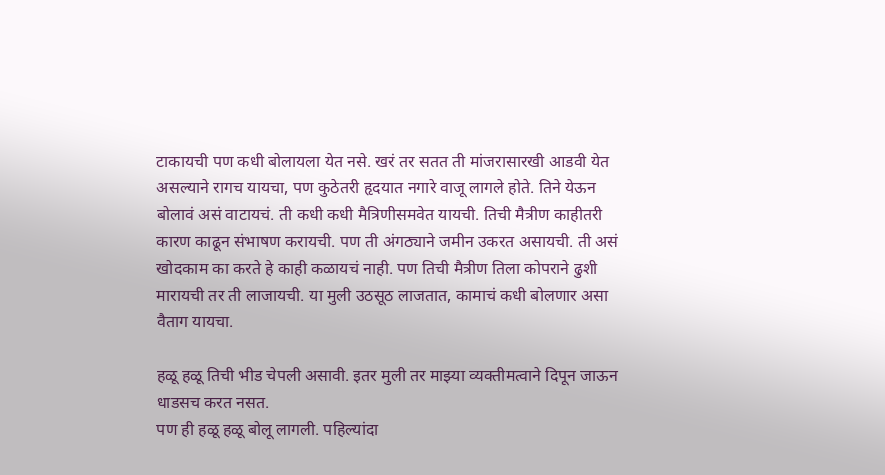टाकायची पण कधी बोलायला येत नसे. खरं तर सतत ती मांजरासारखी आडवी येत असल्याने रागच यायचा, पण कुठेतरी हृदयात नगारे वाजू लागले होते. तिने येऊन बोलावं असं वाटायचं. ती कधी कधी मैत्रिणीसमवेत यायची. तिची मैत्रीण काहीतरी कारण काढून संभाषण करायची. पण ती अंगठ्याने जमीन उकरत असायची. ती असं खोदकाम का करते हे काही कळायचं नाही. पण तिची मैत्रीण तिला कोपराने ढुशी मारायची तर ती लाजायची. या मुली उठसूठ लाजतात, कामाचं कधी बोलणार असा वैताग यायचा.

हळू हळू तिची भीड चेपली असावी. इतर मुली तर माझ्या व्यक्तीमत्वाने दिपून जाऊन धाडसच करत नसत.
पण ही हळू हळू बोलू लागली. पहिल्यांदा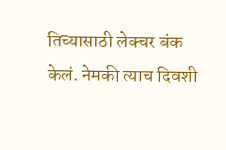तिच्यासाठी लेक्चर बंक केलं. नेमकी त्याच दिवशी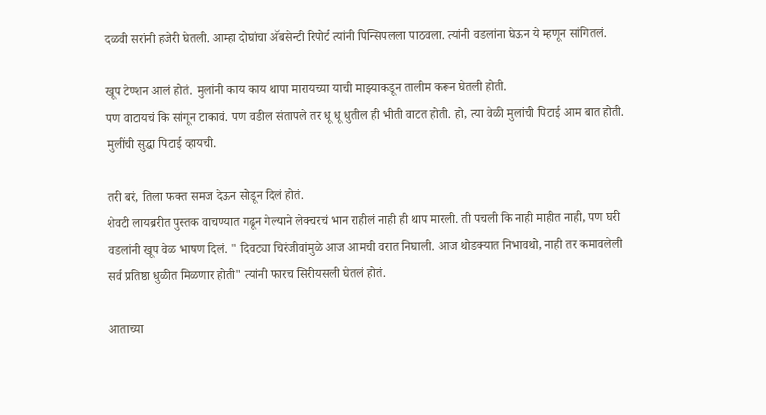दळवी सरांनी हजेरी घेतली. आम्हा दोघांचा अ‍ॅबसेन्टी रिपोर्ट त्यांनी पिन्सिपलला पाठवला. त्यांनी वडलांना घेऊन ये म्हणून सांगितलं.

खूप टेण्शन आलं होतं. मुलांनी काय काय थापा मारायच्या याची माझ्याकडून तालीम करून घेतली होती.
पण वाटायचं कि सांगून टाकावं. पण वडील संतापले तर धू धू धुतील ही भीती वाटत होती. हो, त्या वेळी मुलांची पिटाई आम बात होती. मुलींची सुद्धा पिटाई व्हायची.

तरी बरं, तिला फक्त समज देऊन सोडून दिलं होतं.
शेवटी लायब्ररीत पुस्तक वाचण्यात गढून गेल्याने लेक्चरचं भान राहीलं नाही ही थाप मारली. ती पचली कि नाही माहीत नाही, पण घरी वडलांनी खूप वेळ भाषण दिलं. " दिवट्या चिरंजीवांमुळे आज आमची वरात निघाली. आज थोडक्यात निभावथो, नाही तर कमावलेली सर्व प्रतिष्ठा धुळीत मिळणार होती" त्यांनी फारच सिरीयसली घेतलं होतं.

आताच्या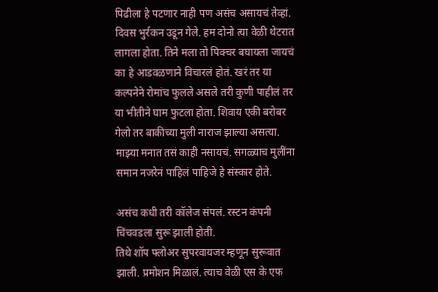पिढीला हे पटणार नाही पण असंच असायचं तेव्हां.
दिवस भुर्रकन उडून गेले. हम दोनो त्या वेळी थेटरात लागला होता. तिने मला तो पिक्चर बघायला जायचं का हे आडवळणाने विचारलं होतं. खरं तर या कल्पनेने रोमांच फुलले असले तरी कुणी पाहीलं तर या भीतीने घाम फुटला होता. शिवाय एकी बरोबर गेलो तर बाकीच्या मुली नाराज झाल्या असत्या. माझ्या मनात तसं काही नसायचं. सगळ्याच मुलींना समान नजरेनं पाहिलं पाहिजे हे संस्कार होते.

असंच कधी तरी कॉलेज संपलं. रस्टन कंपनी चिंचवडला सुरू झाली होती.
तिथे शॉप फ्लोअर सुपरवायजर म्हणून सुरूवात झाली. प्रमोशन मिळालं. त्याच वेळी एस के एफ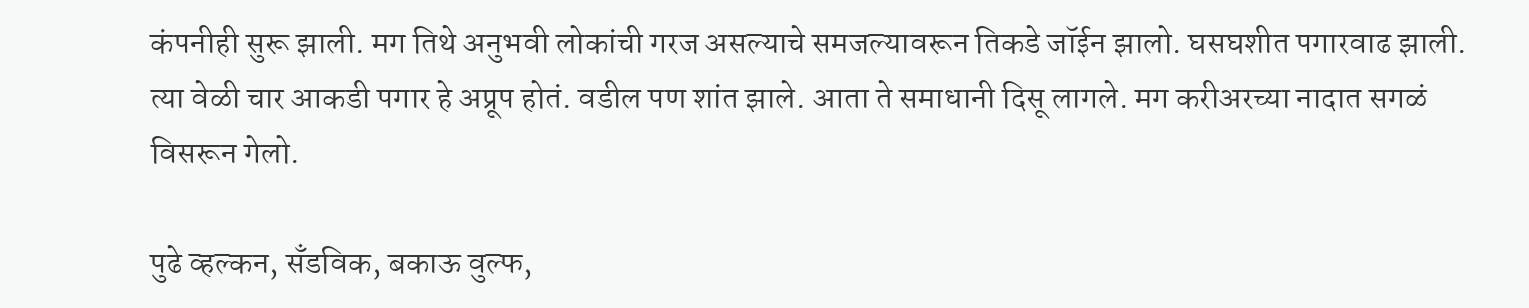कंपनीही सुरू झाली. मग तिथे अनुभवी लोकांची गरज असल्याचे समजल्यावरून तिकडे जॉईन झालो. घसघशीत पगारवाढ झाली. त्या वेळी चार आकडी पगार हे अप्रूप होतं. वडील पण शांत झाले. आता ते समाधानी दिसू लागले. मग करीअरच्या नादात सगळं विसरून गेलो.

पुढे व्हल्कन, सँडविक, बकाऊ वुल्फ,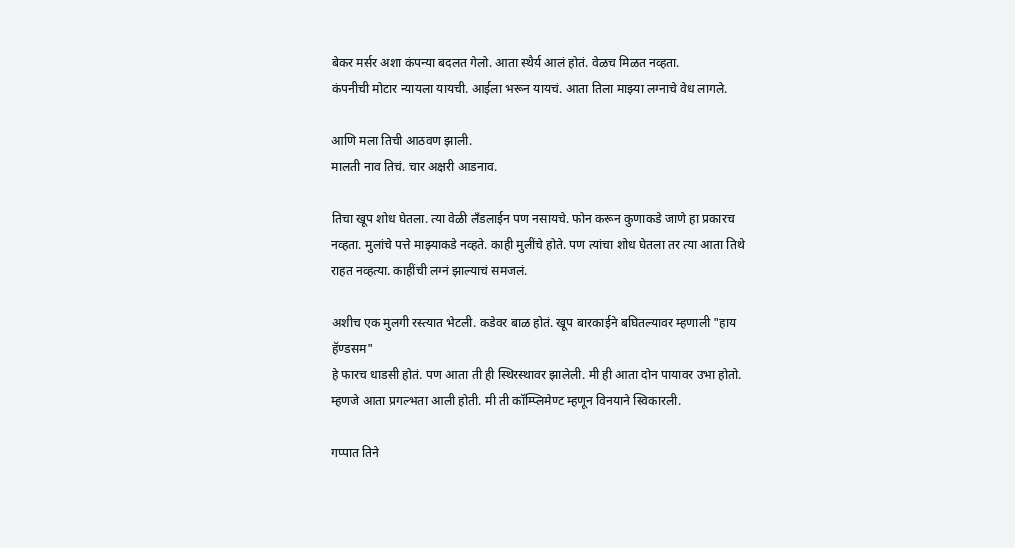बेकर मर्सर अशा कंपन्या बदलत गेलो. आता स्थैर्य आलं होतं. वेळच मिळत नव्हता.
कंपनीची मोटार न्यायला यायची. आईला भरून यायचं. आता तिला माझ्या लग्नाचे वेध लागले.

आणि मला तिची आठवण झाली.
मालती नाव तिचं. चार अक्षरी आडनाव.

तिचा खूप शोध घेतला. त्या वेळी लँडलाईन पण नसायचे. फोन करून कुणाकडे जाणे हा प्रकारच नव्हता. मुलांचे पत्ते माझ्याकडे नव्हते. काही मुलींचे होते. पण त्यांचा शोध घेतला तर त्या आता तिथे राहत नव्हत्या. काहींची लग्नं झाल्याचं समजलं.

अशीच एक मुलगी रस्त्यात भेटली. कडेवर बाळ होतं. खूप बारकाईने बघितल्यावर म्हणाली "हाय हॅण्डसम"
हे फारच धाडसी होतं. पण आता ती ही स्थिरस्थावर झालेली. मी ही आता दोन पायावर उभा होतो. म्हणजे आता प्रगल्भता आली होती. मी ती कॉम्प्लिमेण्ट म्हणून विनयाने स्विकारली.

गप्पात तिने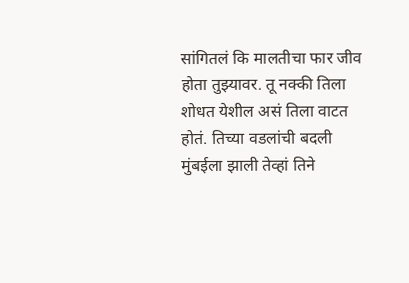सांगितलं कि मालतीचा फार जीव होता तुझ्यावर. तू नक्की तिला शोधत येशील असं तिला वाटत होतं. तिच्या वडलांची बदली मुंबईला झाली तेव्हां तिने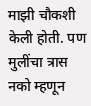माझी चौकशी केली होती. पण मुलींचा त्रास नको म्हणून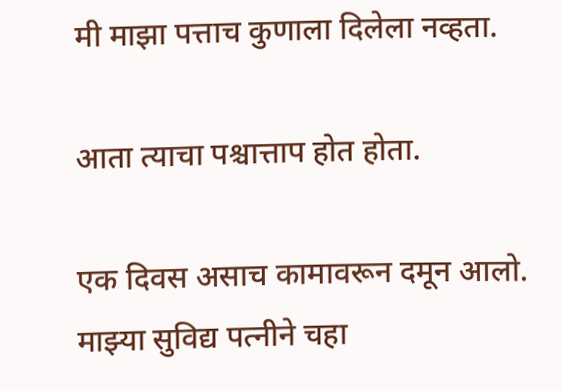मी माझा पत्ताच कुणाला दिलेला नव्हता.

आता त्याचा पश्चात्ताप होत होता.

एक दिवस असाच कामावरून दमून आलो. माझ्या सुविद्य पत्नीने चहा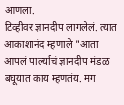आणला.
टिव्हीवर ज्ञानदीप लागलेलं. त्यात आकाशानंद म्हणाले "आता आपलं पार्ल्याचं ज्ञानदीप मंडळ बघूयात काय म्हणतंय. मग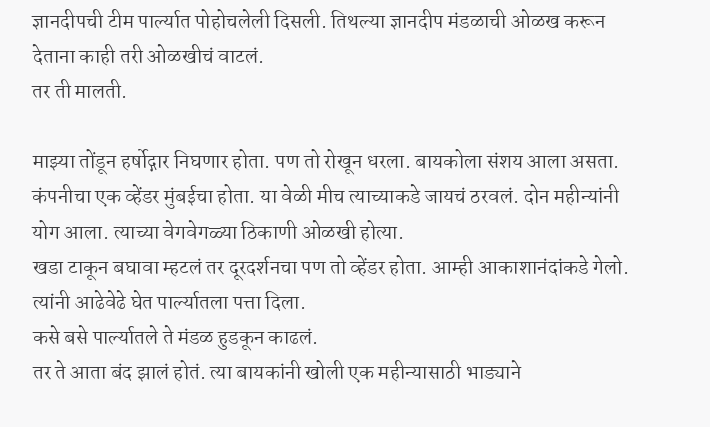ज्ञानदीपची टीम पार्ल्यात पोहोचलेली दिसली. तिथल्या ज्ञानदीप मंडळाची ओळख करून देताना काही तरी ओळखीचं वाटलं.
तर ती मालती.

माझ्या तोंडून हर्षोद्गार निघणार होता. पण तो रोखून धरला. बायकोला संशय आला असता.
कंपनीचा एक व्हेंडर मुंबईचा होता. या वेळी मीच त्याच्याकडे जायचं ठरवलं. दोन महीन्यांनी योग आला. त्याच्या वेगवेगळ्या ठिकाणी ओळखी होत्या.
खडा टाकून बघावा म्हटलं तर दूरदर्शनचा पण तो व्हेंडर होता. आम्ही आकाशानंदांकडे गेलो. त्यांनी आढेवेढे घेत पार्ल्यातला पत्ता दिला.
कसे बसे पार्ल्यातले ते मंडळ हुडकून काढलं.
तर ते आता बंद झालं होतं. त्या बायकांनी खोली एक महीन्यासाठी भाड्याने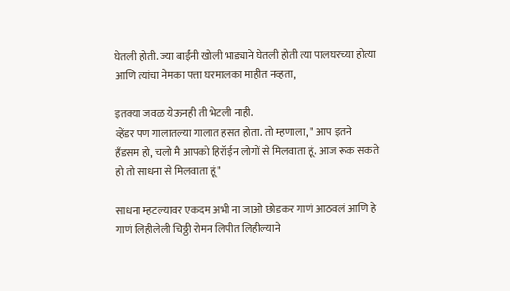घेतली होती. ज्या बाईंनी खोली भाड्याने घेतली होती त्या पालघरच्या होत्या आणि त्यांचा नेमका पत्ता घरमालका माहीत नव्हता,

इतक्या जवळ येऊनही ती भेटली नाही.
व्हेंडर पण गालातल्या गालात हसत होता. तो म्हणाला, " आप इतने हँडसम हो, चलो मै आपको हिरॉईन लोगों से मिलवाता हूं. आज रूक सकते हो तो साधना से मिलवाता हूं"

साधना म्हटल्यावर एकदम अभी ना जाओ छोडकर गाणं आठवलं आणि हे गाणं लिहीलेली चिठ्ठी रोमन लिपीत लिहील्याने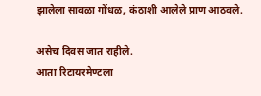झालेला सावळा गोंधळ, कंठाशी आलेले प्राण आठवले.

असेच दिवस जात राहीले.
आता रिटायरमेण्टला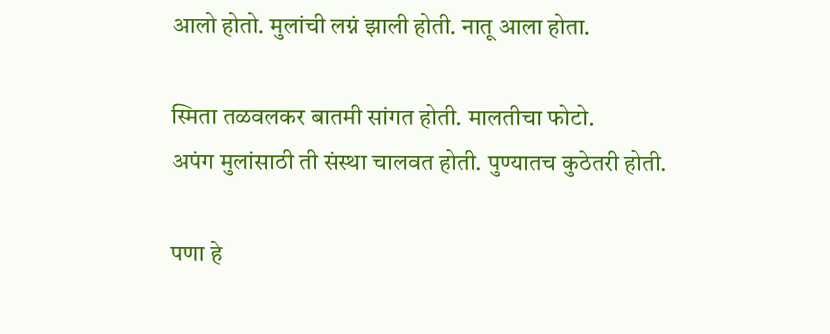आलो होतो. मुलांची लग्नं झाली होती. नातू आला होता.

स्मिता तळवलकर बातमी सांगत होती. मालतीचा फोटो.
अपंग मुलांसाठी ती संस्था चालवत होती. पुण्यातच कुठेतरी होती.

पणा हे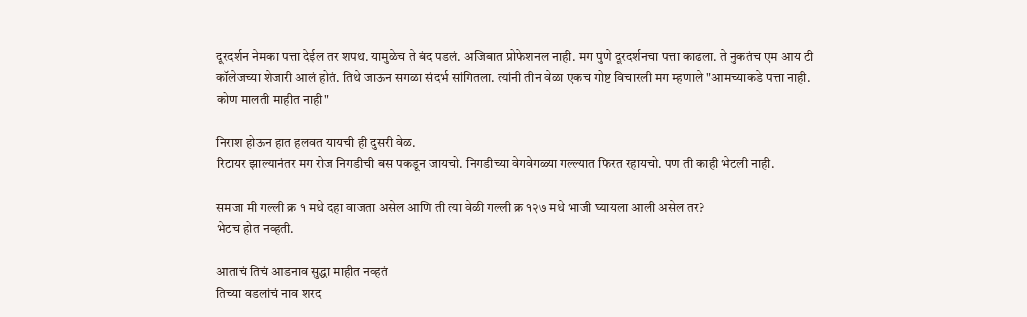दूरदर्शन नेमका पत्ता देईल तर शपथ. यामुळेच ते बंद पडलं. अजिबात प्रोफेशनल नाही. मग पुणे दूरदर्शनचा पत्ता काढला. ते नुकतंच एम आय टी कॉलेजच्या शेजारी आलं होतं. तिथे जाऊन सगळा संदर्भ सांगितला. त्यांनी तीन वेळा एकच गोष्ट विचारली मग म्हणाले "आमच्याकडे पत्ता नाही. कोण मालती माहीत नाही"

निराश होऊन हात हलवत यायची ही दुसरी वेळ.
रिटायर झाल्यानंतर मग रोज निगडीची बस पकडून जायचो. निगडीच्या वेगवेगळ्या गल्ल्यात फिरत रहायचो. पण ती काही भेटली नाही.

समजा मी गल्ली क्र १ मधे दहा वाजता असेल आणि ती त्या वेळी गल्ली क्र १२७ मधे भाजी घ्यायला आली असेल तर?
भेटच होत नव्हती.

आताचं तिचं आडनाव सुद्धा माहीत नव्हतं
तिच्या वडलांचं नाव शरद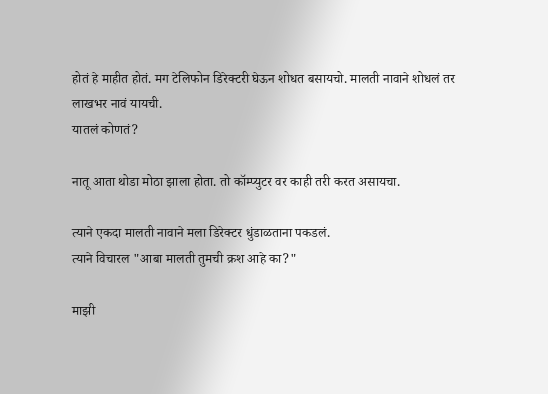होतं हे माहीत होतं. मग टेलिफोन डिरेक्टरी घेऊन शोधत बसायचो. मालती नावाने शोधलं तर लाखभर नावं यायची.
यातलं कोणतं?

नातू आता थोडा मोठा झाला होता. तो कॉम्प्युटर वर काही तरी करत असायचा.

त्याने एकदा मालती नावाने मला डिरेक्टर धुंडाळताना पकडलं.
त्याने विचारल "आबा मालती तुमची क्रश आहे का?"

माझी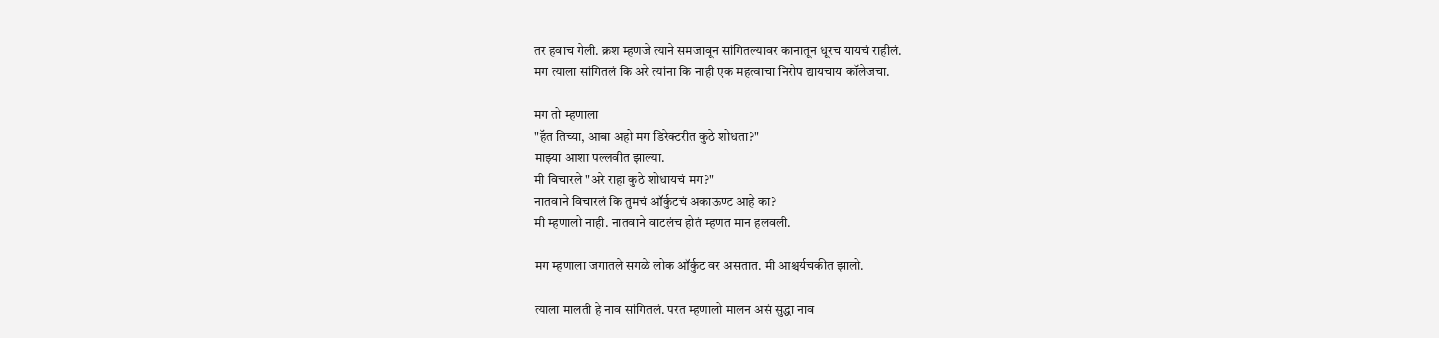तर हवाच गेली. क्रश म्हणजे त्याने समजावून सांगितल्यावर कानातून धूरच यायचं राहीलं.
मग त्याला सांगितलं कि अरे त्यांना कि नाही एक महत्वाचा निरोप द्यायचाय कॉलेजचा.

मग तो म्हणाला
"हॅत तिच्या, आबा अहो मग डिरेक्टरीत कुठे शोधता?"
माझ्या आशा पल्लवीत झाल्या.
मी विचारले "अरे राहा कुठे शोधायचं मग?"
नातवाने विचारलं कि तुमचं ऑर्कुटचं अकाऊण्ट आहे का?
मी म्हणालो नाही. नातवाने वाटलंच होतं म्हणत मान हलवली.

मग म्हणाला जगातले सगळे लोक ऑर्कुट वर असतात. मी आश्चर्यचकीत झालो.

त्याला मालती हे नाव सांगितलं. परत म्हणालो मालन असं सुद्धा नाव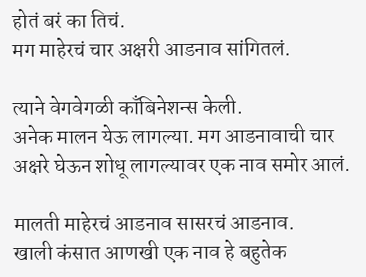होतं बरं का तिचं.
मग माहेरचं चार अक्षरी आडनाव सांगितलं.

त्याने वेगवेगळी काँबिनेशन्स केली.
अनेक मालन येऊ लागल्या. मग आडनावाची चार अक्षरे घेऊन शोधू लागल्यावर एक नाव समोर आलं.

मालती माहेरचं आडनाव सासरचं आडनाव.
खाली कंसात आणखी एक नाव हे बहुतेक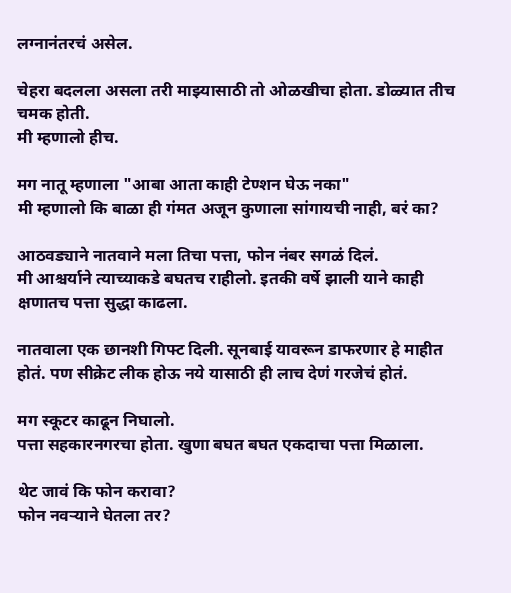लग्नानंतरचं असेल.

चेहरा बदलला असला तरी माझ्यासाठी तो ओळखीचा होता. डोळ्यात तीच चमक होती.
मी म्हणालो हीच.

मग नातू म्हणाला "आबा आता काही टेण्शन घेऊ नका"
मी म्हणालो कि बाळा ही गंमत अजून कुणाला सांगायची नाही, बरं का?

आठवड्याने नातवाने मला तिचा पत्ता, फोन नंबर सगळं दिलं.
मी आश्चर्याने त्याच्याकडे बघतच राहीलो. इतकी वर्षे झाली याने काही क्षणातच पत्ता सुद्धा काढला.

नातवाला एक छानशी गिफ्ट दिली. सूनबाई यावरून डाफरणार हे माहीत होतं. पण सीक्रेट लीक होऊ नये यासाठी ही लाच देणं गरजेचं होतं.

मग स्कूटर काढून निघालो.
पत्ता सहकारनगरचा होता. खुणा बघत बघत एकदाचा पत्ता मिळाला.

थेट जावं कि फोन करावा?
फोन नवर्‍याने घेतला तर?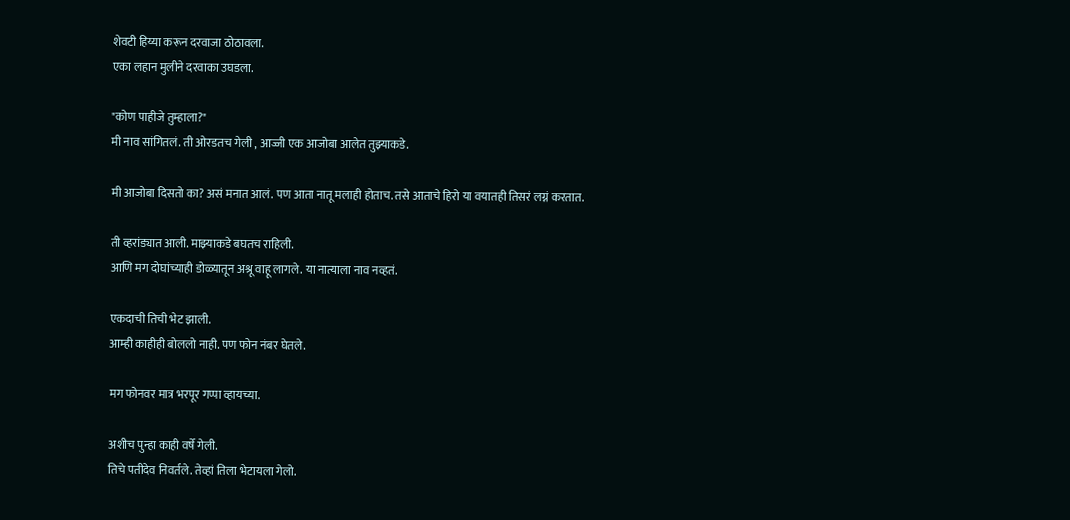शेवटी हिय्या करून दरवाजा ठोठावला.
एका लहान मुलीने दरवाका उघडला.

"कोण पाहीजे तुम्हाला?"
मी नाव सांगितलं. ती ओरडतच गेली , आज्जी एक आजोबा आलेत तुझ्याकडे.

मी आजोबा दिसतो का? असं मनात आलं. पण आता नातू मलाही होताच. तसे आताचे हिरो या वयातही तिसरं लग्नं करतात.

ती व्हरांड्यात आली. माझ्याकडे बघतच राहिली.
आणि मग दोघांच्याही डोळ्यातून अश्रू वाहू लागले. या नात्याला नाव नव्हतं.

एकदाची तिची भेट झाली.
आम्ही काहीही बोललो नाही. पण फोन नंबर घेतले.

मग फोनवर मात्र भरपूर गप्पा व्हायच्या.

अशीच पुन्हा काही वर्षे गेली.
तिचे पतीदेव निवर्तले. तेव्हां तिला भेटायला गेलो.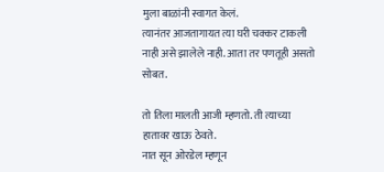मुला बाळांनी स्वागत केलं.
त्यानंतर आजतागायत त्या घरी चक्कर टाकली नाही असे झालेले नाही. आता तर पणतूही असतो सोबत.

तो तिला मालती आजी म्हणतो. ती त्याच्या हातावर खाऊ ठेवते.
नात सून ओरडेल म्हणून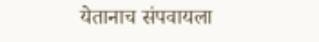येतानाच संपवायला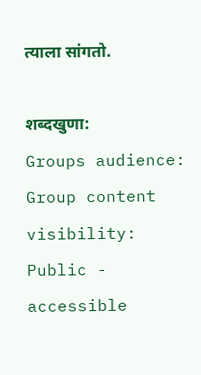त्याला सांगतो.

शब्दखुणा:
Groups audience:
Group content visibility:
Public - accessible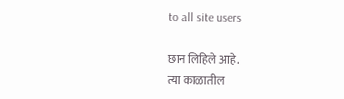to all site users

छान लिहिले आहे.
त्या काळातील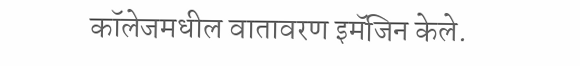कॉलेजमधील वातावरण इमॅजिन केले.